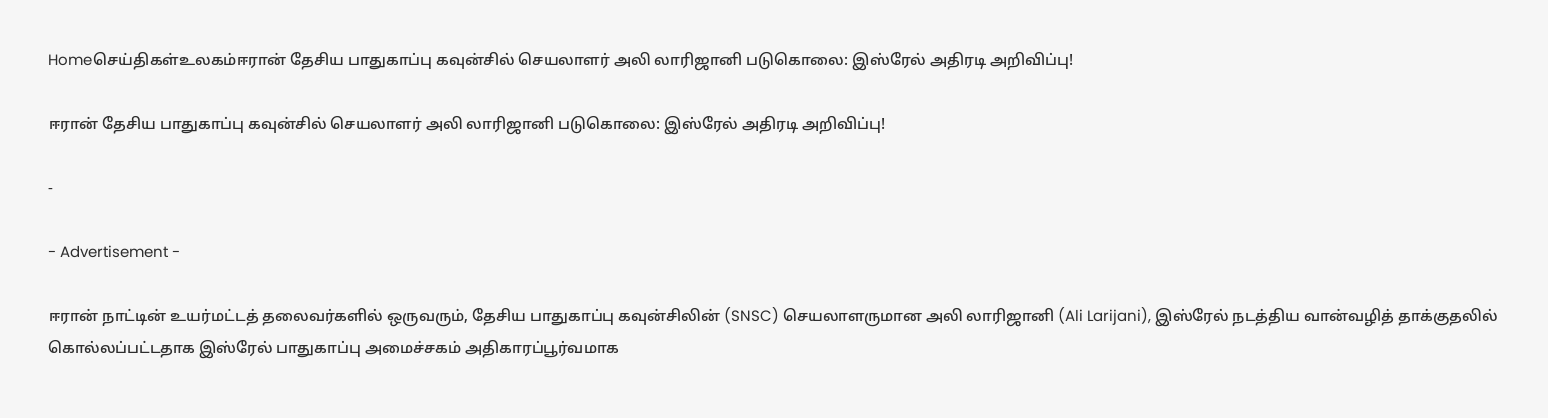Homeசெய்திகள்உலகம்ஈரான் தேசிய பாதுகாப்பு கவுன்சில் செயலாளர் அலி லாரிஜானி படுகொலை: இஸ்ரேல் அதிரடி அறிவிப்பு!

ஈரான் தேசிய பாதுகாப்பு கவுன்சில் செயலாளர் அலி லாரிஜானி படுகொலை: இஸ்ரேல் அதிரடி அறிவிப்பு!

-

- Advertisement -

ஈரான் நாட்டின் உயர்மட்டத் தலைவர்களில் ஒருவரும், தேசிய பாதுகாப்பு கவுன்சிலின் (SNSC) செயலாளருமான அலி லாரிஜானி (Ali Larijani), இஸ்ரேல் நடத்திய வான்வழித் தாக்குதலில் கொல்லப்பட்டதாக இஸ்ரேல் பாதுகாப்பு அமைச்சகம் அதிகாரப்பூர்வமாக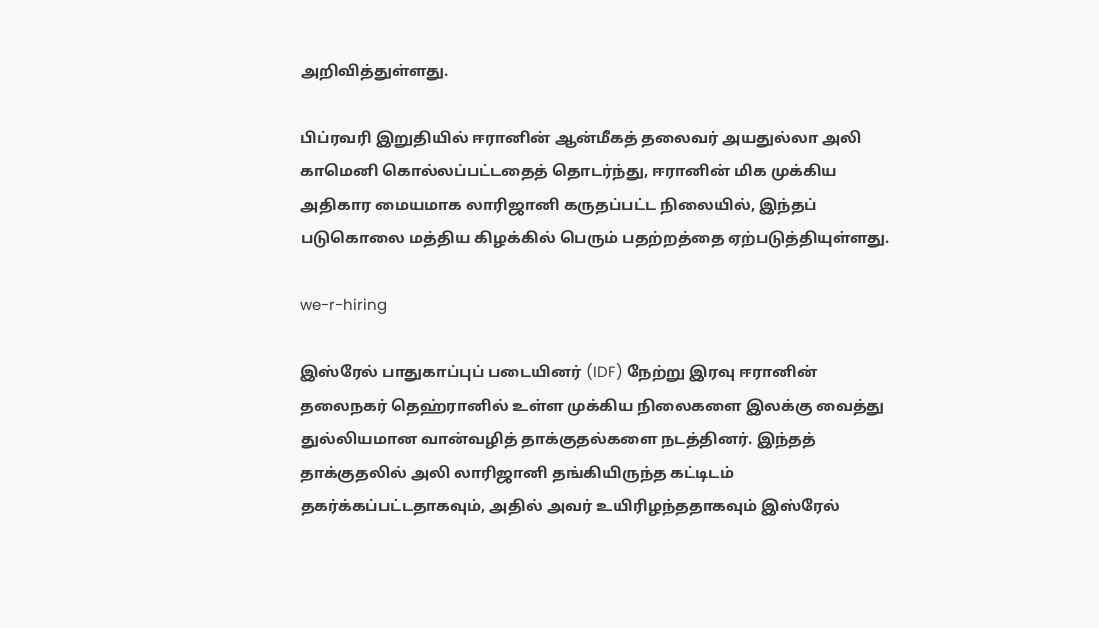அறிவித்துள்ளது.

பிப்ரவரி இறுதியில் ஈரானின் ஆன்மீகத் தலைவர் அயதுல்லா அலி காமெனி கொல்லப்பட்டதைத் தொடர்ந்து, ஈரானின் மிக முக்கிய அதிகார மையமாக லாரிஜானி கருதப்பட்ட நிலையில், இந்தப் படுகொலை மத்திய கிழக்கில் பெரும் பதற்றத்தை ஏற்படுத்தியுள்ளது.

we-r-hiring

இஸ்ரேல் பாதுகாப்புப் படையினர் (IDF) நேற்று இரவு ஈரானின் தலைநகர் தெஹ்ரானில் உள்ள முக்கிய நிலைகளை இலக்கு வைத்து துல்லியமான வான்வழித் தாக்குதல்களை நடத்தினர். இந்தத் தாக்குதலில் அலி லாரிஜானி தங்கியிருந்த கட்டிடம் தகர்க்கப்பட்டதாகவும், அதில் அவர் உயிரிழந்ததாகவும் இஸ்ரேல்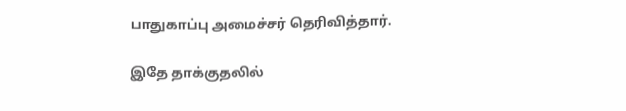பாதுகாப்பு அமைச்சர் தெரிவித்தார்.

இதே தாக்குதலில்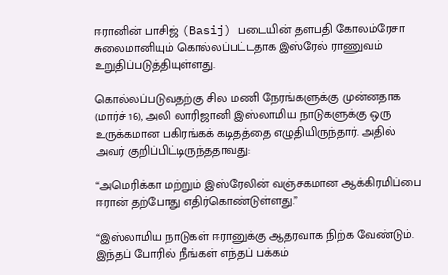ஈரானின் பாசிஜ் (Basij) படையின் தளபதி கோலம்ரேசா சுலைமானியும் கொல்லப்பட்டதாக இஸ்ரேல் ராணுவம் உறுதிப்படுத்தியுள்ளது.

கொல்லப்படுவதற்கு சில மணி நேரங்களுக்கு முன்னதாக (மார்ச் 16), அலி லாரிஜானி இஸ்லாமிய நாடுகளுக்கு ஒரு உருக்கமான பகிரங்கக் கடிதத்தை எழுதியிருந்தார். அதில் அவர் குறிப்பிட்டிருந்ததாவது:

“அமெரிக்கா மற்றும் இஸ்ரேலின் வஞ்சகமான ஆக்கிரமிப்பை ஈரான் தற்போது எதிர்கொண்டுள்ளது.”

“இஸ்லாமிய நாடுகள் ஈரானுக்கு ஆதரவாக நிற்க வேண்டும். இந்தப் போரில் நீங்கள் எந்தப் பக்கம்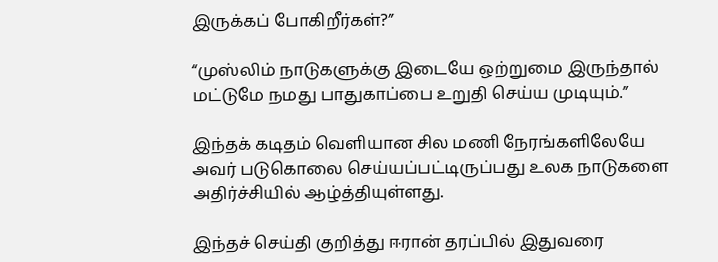இருக்கப் போகிறீர்கள்?”

“முஸ்லிம் நாடுகளுக்கு இடையே ஒற்றுமை இருந்தால் மட்டுமே நமது பாதுகாப்பை உறுதி செய்ய முடியும்.”

இந்தக் கடிதம் வெளியான சில மணி நேரங்களிலேயே அவர் படுகொலை செய்யப்பட்டிருப்பது உலக நாடுகளை அதிர்ச்சியில் ஆழ்த்தியுள்ளது.

இந்தச் செய்தி குறித்து ஈரான் தரப்பில் இதுவரை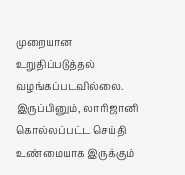முறையான உறுதிப்படுத்தல் வழங்கப்படவில்லை. இருப்பினும், லாரிஜானி கொல்லப்பட்ட செய்தி உண்மையாக இருக்கும்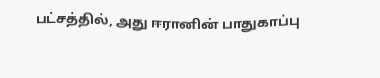பட்சத்தில், அது ஈரானின் பாதுகாப்பு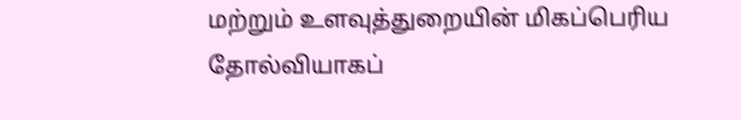மற்றும் உளவுத்துறையின் மிகப்பெரிய தோல்வியாகப்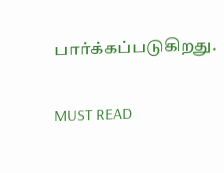பார்க்கப்படுகிறது.

MUST READ